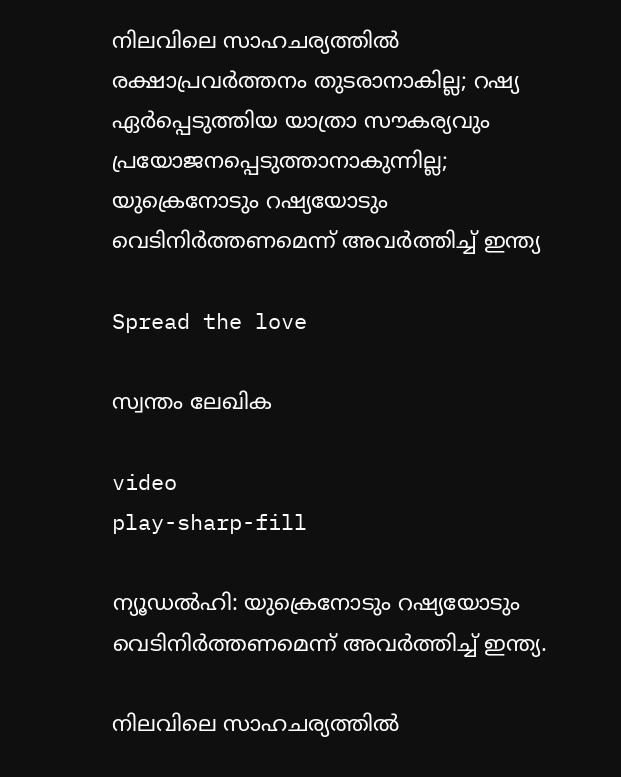നിലവിലെ സാഹചര്യത്തില്‍ രക്ഷാപ്രവര്‍ത്തനം തുടരാനാകില്ല; റഷ്യ ഏര്‍പ്പെടുത്തിയ യാത്രാ സൗകര്യവും പ്രയോജനപ്പെടുത്താനാകുന്നില്ല; യുക്രെനോടും റഷ്യയോടും വെടിനിര്‍ത്തണമെന്ന് അവര്‍ത്തിച്ച്‌ ഇന്ത്യ

Spread the love

സ്വന്തം ലേഖിക

video
play-sharp-fill

ന്യൂഡല്‍ഹി: യുക്രെനോടും റഷ്യയോടും വെടിനിര്‍ത്തണമെന്ന് അവര്‍ത്തിച്ച്‌ ഇന്ത്യ.

നിലവിലെ സാഹചര്യത്തില്‍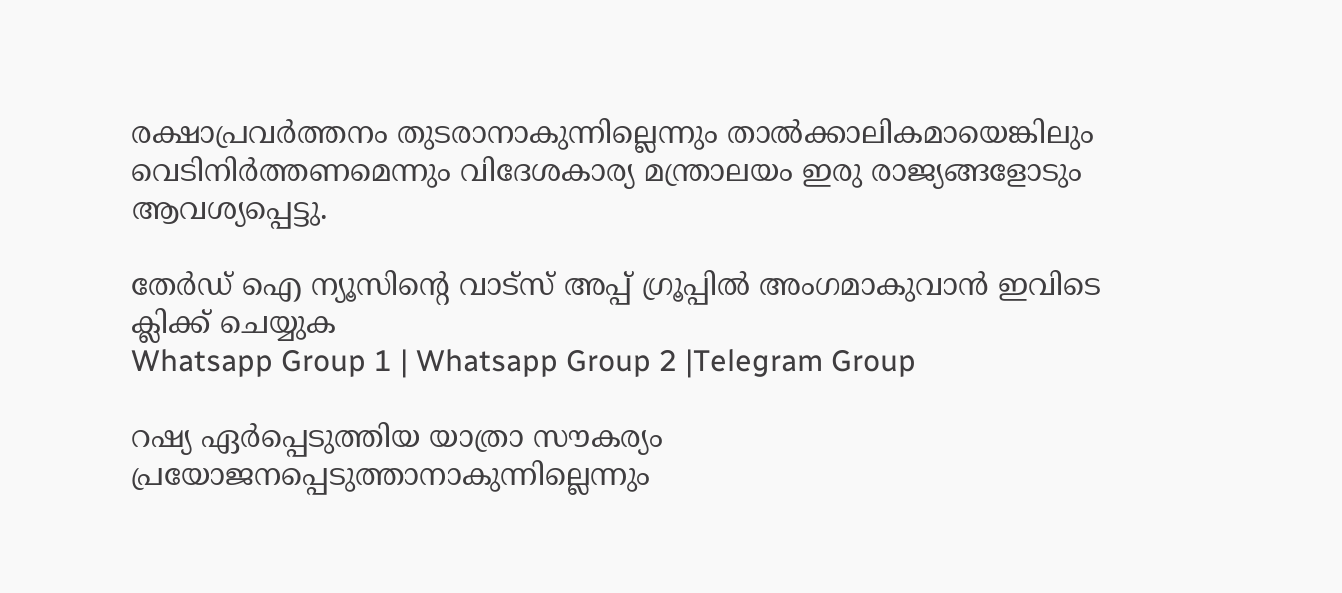രക്ഷാപ്രവര്‍ത്തനം തുടരാനാകുന്നില്ലെന്നും താല്‍ക്കാലികമായെങ്കിലും വെടിനിര്‍ത്തണമെന്നും വിദേശകാര്യ മന്ത്രാലയം ഇരു രാജ്യങ്ങളോടും ആവശ്യപ്പെട്ടു.

തേർഡ് ഐ ന്യൂസിന്റെ വാട്സ് അപ്പ് ഗ്രൂപ്പിൽ അംഗമാകുവാൻ ഇവിടെ ക്ലിക്ക് ചെയ്യുക
Whatsapp Group 1 | Whatsapp Group 2 |Telegram Group

റഷ്യ ഏര്‍പ്പെടുത്തിയ യാത്രാ സൗകര്യം പ്രയോജനപ്പെടുത്താനാകുന്നില്ലെന്നും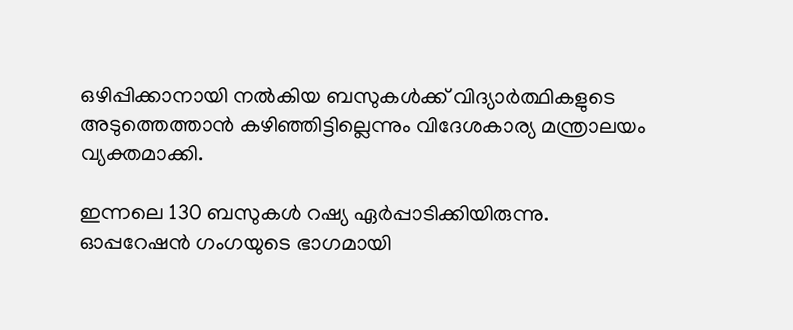ഒഴിപ്പിക്കാനായി നല്‍കിയ ബസുകള്‍ക്ക് വിദ്യാര്‍ത്ഥികളുടെ അടുത്തെത്താന്‍ കഴിഞ്ഞിട്ടില്ലെന്നും വിദേശകാര്യ മന്ത്രാലയം വ്യക്തമാക്കി.

ഇന്നലെ 130 ബസുകള്‍ റഷ്യ ഏര്‍പ്പാടിക്കിയിരുന്നു.
ഓപ്പറേഷന്‍ ഗംഗയുടെ ഭാഗമായി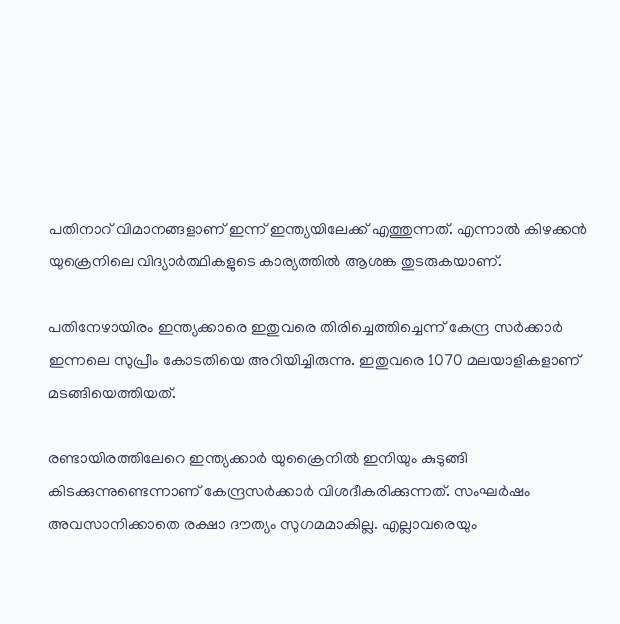പതിനാറ് വിമാനങ്ങളാണ് ഇന്ന് ഇന്ത്യയിലേക്ക് എത്തുന്നത്. എന്നാല്‍ കിഴക്കന്‍ യുക്രെനിലെ വിദ്യാര്‍ത്ഥികളുടെ കാര്യത്തില്‍ ആശങ്ക തുടരുകയാണ്.

പതിനേഴായിരം ഇന്ത്യക്കാരെ ഇതുവരെ തിരിച്ചെത്തിച്ചെന്ന് കേന്ദ്ര സര്‍ക്കാര്‍ ഇന്നലെ സുപ്രീം കോടതിയെ അറിയിച്ചിരുന്നു. ഇതുവരെ 1070 മലയാളികളാണ് മടങ്ങിയെത്തിയത്.

രണ്ടായിരത്തിലേറെ ഇന്ത്യക്കാര്‍ യുക്രൈനില്‍ ഇനിയും കുടുങ്ങി കിടക്കുന്നുണ്ടെന്നാണ് കേന്ദ്രസര്‍ക്കാര്‍ വിശദീകരിക്കുന്നത്. സംഘര്‍ഷം അവസാനിക്കാതെ രക്ഷാ ദൗത്യം സുഗമമാകില്ല. എല്ലാവരെയും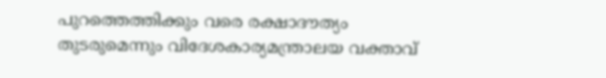പുറത്തെത്തിക്കും വരെ രക്ഷാദൗത്യം തുടരുമെന്നും വിദേശകാര്യമന്ത്രാലയ വക്താവ്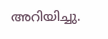അറിയിച്ചു.